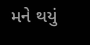મને થયું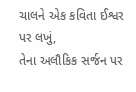ચાલને એક કવિતા ઈશ્વર પર લખું,
તેના અલૌકિક સર્જન પર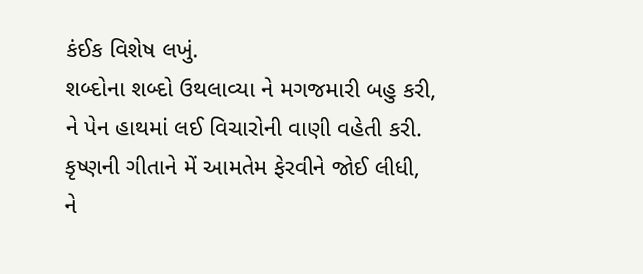કંઈક વિશેષ લખું.
શબ્દોના શબ્દો ઉથલાવ્યા ને મગજમારી બહુ કરી,
ને પેન હાથમાં લઈ વિચારોની વાણી વહેતી કરી.
કૃષ્ણની ગીતાને મેં આમતેમ ફેરવીને જોઈ લીધી,
ને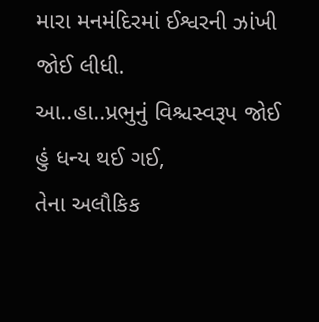મારા મનમંદિરમાં ઈશ્વરની ઝાંખી જોઈ લીધી.
આ..હા..પ્રભુનું વિશ્ચસ્વરૂપ જોઈ હું ધન્ય થઈ ગઈ,
તેના અલૌકિક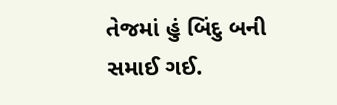તેજમાં હું બિંદુ બની સમાઈ ગઈ.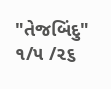"તેજબિંદુ"
૧/૫ /૨૬